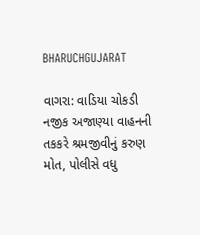BHARUCHGUJARAT

વાગરા: વાડિયા ચોકડી નજીક અજાણ્યા વાહનની તકકરે શ્રમજીવીનું કરુણ મોત, પોલીસે વધુ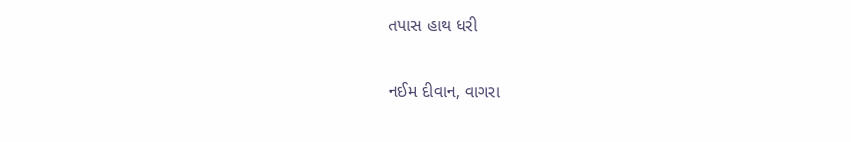તપાસ હાથ ધરી

નઈમ દીવાન, વાગરા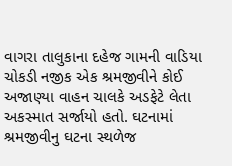વાગરા તાલુકાના દહેજ ગામની વાડિયા ચોકડી નજીક એક શ્રમજીવીને કોઈ અજાણ્યા વાહન ચાલકે અડફેટે લેતા અકસ્માત સર્જાયો હતો. ઘટનામાં શ્રમજીવીનુ ઘટના સ્થળેજ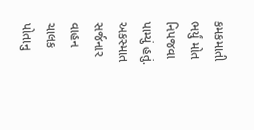કમકમાતી ભર્યું મોત નિપજવા પામ્યું હતું. અકસ્માત સર્જનાર વાહન ચાલક પોતાનુ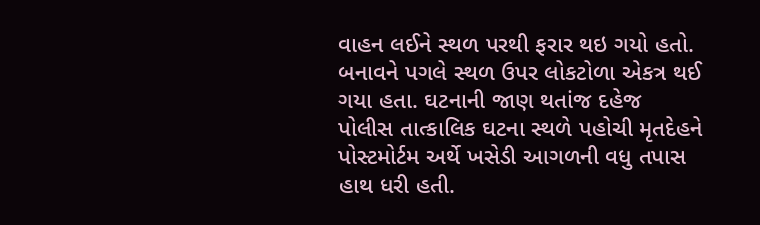વાહન લઈને સ્થળ પરથી ફરાર થઇ ગયો હતો. બનાવને પગલે સ્થળ ઉપર લોકટોળા એકત્ર થઈ ગયા હતા. ઘટનાની જાણ થતાંજ દહેજ પોલીસ તાત્કાલિક ઘટના સ્થળે પહોચી મૃતદેહને પોસ્ટમોર્ટમ અર્થે ખસેડી આગળની વધુ તપાસ હાથ ધરી હતી.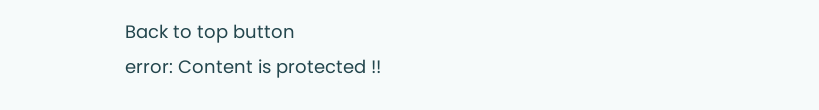Back to top button
error: Content is protected !!